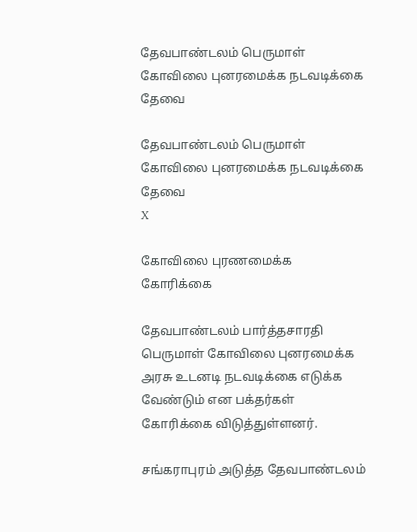தேவபாண்டலம் பெருமாள் கோவிலை புனரமைக்க நடவடிக்கை தேவை

தேவபாண்டலம் பெருமாள் கோவிலை புனரமைக்க நடவடிக்கை தேவை
X

கோவிலை புரணமைக்க கோரிக்கை

தேவபாண்டலம் பார்த்தசாரதி பெருமாள் கோவிலை புனரமைக்க அரசு உடனடி நடவடிக்கை எடுக்க வேண்டும் என பக்தர்கள் கோரிக்கை விடுத்துள்ளனர்.

சங்கராபுரம் அடுத்த தேவபாண்டலம்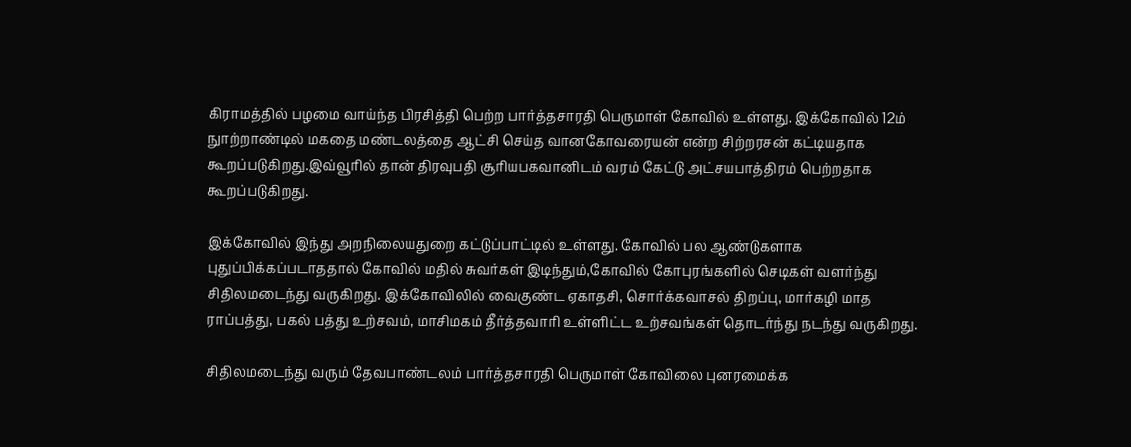கிராமத்தில் பழமை வாய்ந்த பிரசித்தி பெற்ற பார்த்தசாரதி பெருமாள் கோவில் உள்ளது. இக்கோவில் 12ம் நுாற்றாண்டில் மகதை மண்டலத்தை ஆட்சி செய்த வானகோவரையன் என்ற சிற்றரசன் கட்டியதாக கூறப்படுகிறது.இவ்வூரில் தான் திரவுபதி சூரியபகவானிடம் வரம் கேட்டு அட்சயபாத்திரம் பெற்றதாக கூறப்படுகிறது.

இக்கோவில் இந்து அறநிலையதுறை கட்டுப்பாட்டில் உள்ளது. கோவில் பல ஆண்டுகளாக புதுப்பிக்கப்படாததால் கோவில் மதில் சுவர்கள் இடிந்தும்,கோவில் கோபுரங்களில் செடிகள் வளர்ந்து சிதிலமடைந்து வருகிறது. இக்கோவிலில் வைகுண்ட ஏகாதசி, சொர்க்கவாசல் திறப்பு, மார்கழி மாத ராப்பத்து, பகல் பத்து உற்சவம், மாசிமகம் தீர்த்தவாரி உள்ளிட்ட உற்சவங்கள் தொடர்ந்து நடந்து வருகிறது.

சிதிலமடைந்து வரும் தேவபாண்டலம் பார்த்தசாரதி பெருமாள் கோவிலை புனரமைக்க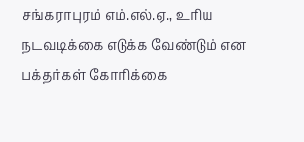சங்கராபுரம் எம்.எல்.ஏ., உரிய நடவடிக்கை எடுக்க வேண்டும் என பக்தர்கள் கோரிக்கை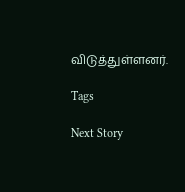விடுத்துள்ளனர்.

Tags

Next Story